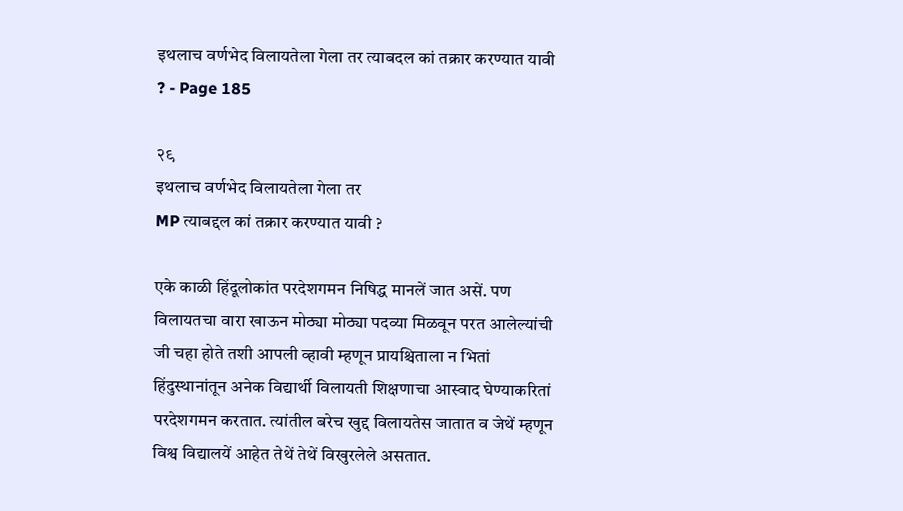इथलाच वर्णभेद विलायतेला गेला तर त्याबदल कां तक्रार करण्यात यावी ? - Page 185

२९
इथलाच वर्णभेद विलायतेला गेला तर
MP त्याबद्दल कां तक्रार करण्यात यावी ?

एके काळी हिंदूलोकांत परदेशगमन निषिद्ध मानलें जात असें. पण विलायतचा वारा खाऊन मोठ्या मोठ्या पदव्या मिळवून परत आलेल्यांची जी चहा होते तशी आपली व्हावी म्हणून प्रायश्चिताला न भितां हिंदुस्थानांतून अनेक विद्यार्थी विलायती शिक्षणाचा आस्वाद घेण्याकरितां परदेशगमन करतात. त्यांतील बरेच खुद्द विलायतेस जातात व जेथें म्हणून विश्व विद्यालयें आहेत तेथें तेथें विखुरलेले असतात.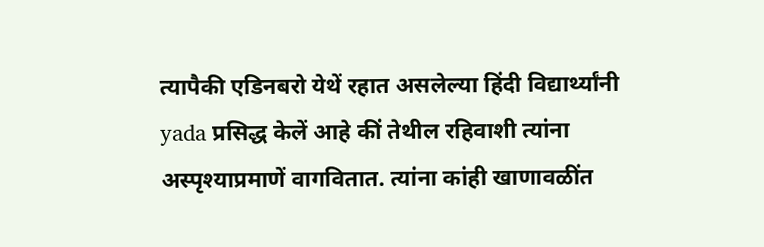त्यापैकी एडिनबरो येथें रहात असलेल्या हिंदी विद्यार्थ्यांनी yada प्रसिद्ध केलें आहे कीं तेथील रहिवाशी त्यांना अस्पृश्याप्रमाणें वागवितात. त्यांना कांही खाणावळींत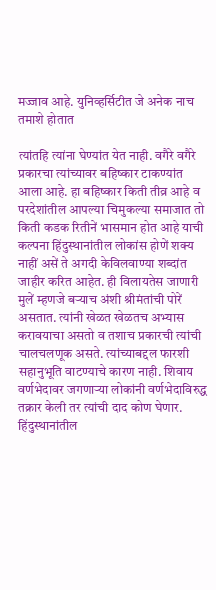मज्जाव आहे. युनिव्हर्सिटीत जे अनेक नाच तमाशे होतात

त्यांतहि त्यांना घेण्यांत येत नाही. वगैरे वगैरे प्रकारचा त्यांच्यावर बहिष्कार टाकण्यांत आला आहे. हा बहिष्कार किती तीव्र आहे व परदेशांतील आपल्या चिमुकल्या समाजात तो किती कडक रितीनें भासमान होत आहे याची कल्पना हिंदुस्थानांतील लोकांस होणें शक्य नाहीं असें ते अगदी केविलवाण्या शब्दांत जाहीर करित आहेत. ही विलायतेस जाणारी मुलें म्हणजे बऱ्याच अंशी श्रीमंतांची पोरें असतात. त्यांनी खेळत खेळतच अभ्यास करावयाचा असतो व तशाच प्रकारची त्यांची चालचलणूक असते. त्यांच्याबद्दल फारशी सहानुभूति वाटण्याचे कारण नाही. शिवाय वर्णभेदावर जगणाऱ्या लोकांनी वर्णभेदाविरुद्ध तक्रार केली तर त्यांची दाद कोण घेणार. हिंदुस्थानांतील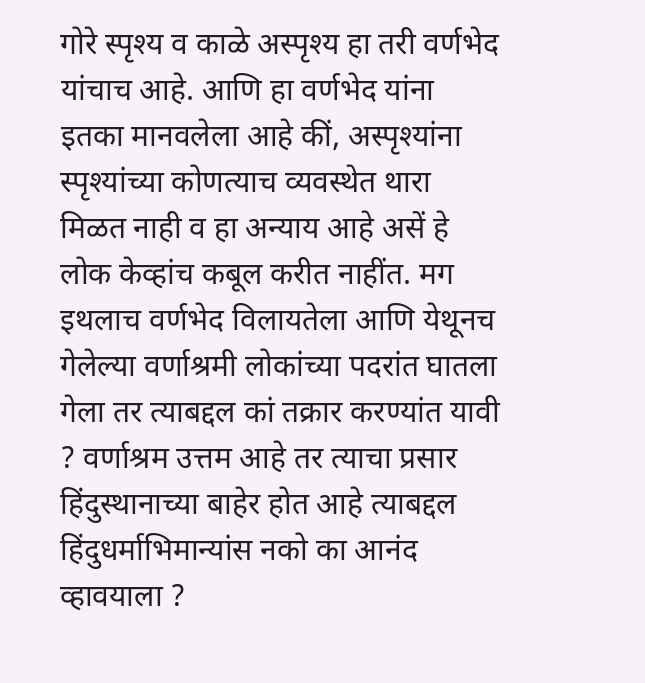गोरे स्पृश्य व काळे अस्पृश्य हा तरी वर्णभेद यांचाच आहे. आणि हा वर्णभेद यांना इतका मानवलेला आहे कीं, अस्पृश्यांना स्पृश्यांच्या कोणत्याच व्यवस्थेत थारा मिळत नाही व हा अन्याय आहे असें हे लोक केव्हांच कबूल करीत नाहींत. मग इथलाच वर्णभेद विलायतेला आणि येथूनच गेलेल्या वर्णाश्रमी लोकांच्या पदरांत घातला गेला तर त्याबद्दल कां तक्रार करण्यांत यावी ? वर्णाश्रम उत्तम आहे तर त्याचा प्रसार हिंदुस्थानाच्या बाहेर होत आहे त्याबद्दल हिंदुधर्माभिमान्यांस नको का आनंद व्हावयाला ?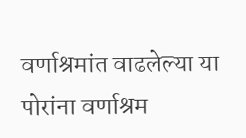वर्णाश्रमांत वाढलेल्या या पोरांना वर्णाश्रम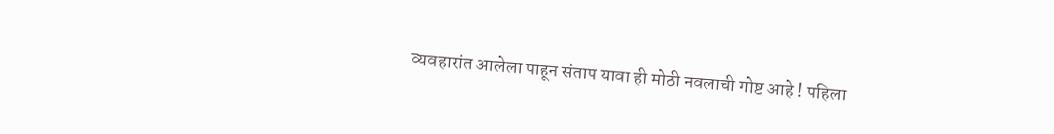व्यवहारांत आलेला पाहून संताप यावा ही मोठी नवलाची गोष्ट आहे ! पहिला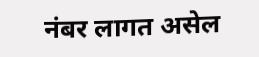नंबर लागत असेल